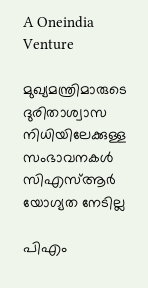A Oneindia Venture

മുഖ്യമന്ത്രിമാരുടെ ദുരിതാശ്വാസ നിധിയിലേക്കുള്ള സംഭാവനകള്‍ സിഎസ്ആര്‍ യോഗ്യത നേടില്ല

പിഎം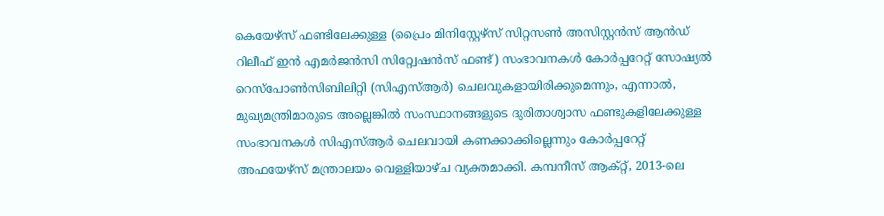കെയേഴ്‌സ് ഫണ്ടിലേക്കുള്ള (പ്രൈം മിനിസ്റ്റേഴ്‌സ് സിറ്റസണ്‍ അസിസ്റ്റന്‍സ് ആന്‍ഡ് റിലീഫ് ഇന്‍ എമര്‍ജന്‍സി സിറ്റ്വേഷന്‍സ് ഫണ്ട്) സംഭാവനകള്‍ കോര്‍പ്പറേറ്റ് സോഷ്യല്‍ റെസ്‌പോണ്‍സിബിലിറ്റി (സിഎസ്ആര്‍) ചെലവുകളായിരിക്കുമെന്നും, എന്നാല്‍, മുഖ്യമന്ത്രിമാരുടെ അല്ലെങ്കില്‍ സംസ്ഥാനങ്ങളുടെ ദുരിതാശ്വാസ ഫണ്ടുകളിലേക്കുള്ള സംഭാവനകള്‍ സിഎസ്ആര്‍ ചെലവായി കണക്കാക്കില്ലെന്നും കോര്‍പ്പറേറ്റ് അഫയേഴ്‌സ് മന്ത്രാലയം വെള്ളിയാഴ്ച വ്യക്തമാക്കി. കമ്പനീസ് ആക്റ്റ്, 2013-ലെ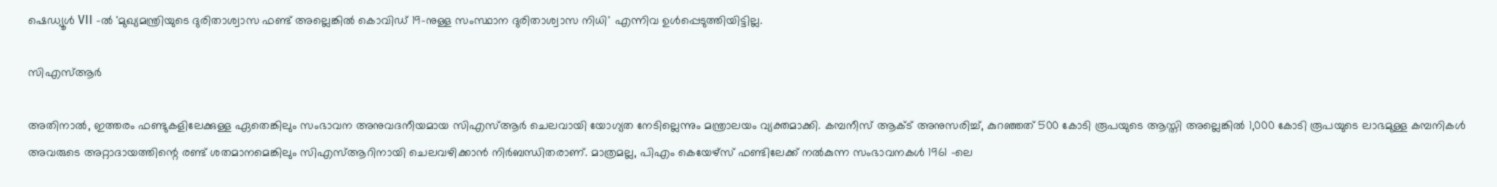ഷെഡ്യൂള്‍ VII -ല്‍ 'മുഖ്യമന്ത്രിയുടെ ദുരിതാശ്വാസ ഫണ്ട് അല്ലെങ്കില്‍ കൊവിഡ് 19-നുള്ള സംസ്ഥാന ദുരിതാശ്വാസ നിധി' എന്നിവ ഉള്‍പ്പെടുത്തിയിട്ടില്ല.

സിഎസ്ആര്‍

അതിനാല്‍, ഇത്തരം ഫണ്ടുകളിലേക്കുള്ള ഏതെങ്കിലും സംഭാവന അനുവദനീയമായ സിഎസ്ആര്‍ ചെലവായി യോഗ്യത നേടില്ലെന്നും മന്ത്രാലയം വ്യക്തമാക്കി. കമ്പനീസ് ആക്ട് അനുസരിച്ച്, കുറഞ്ഞത് 500 കോടി രൂപയുടെ ആസ്തി അല്ലെങ്കില്‍ 1,000 കോടി രൂപയുടെ ലാഭമുള്ള കമ്പനികള്‍ അവരുടെ അറ്റാദായത്തിന്റെ രണ്ട് ശതമാനമെങ്കിലും സിഎസ്ആറിനായി ചെലവഴിക്കാന്‍ നിര്‍ബന്ധിതരാണ്. മാത്രമല്ല, പിഎം കെയേഴ്‌സ് ഫണ്ടിലേക്ക് നല്‍കുന്ന സംഭാവനകള്‍ 1961 -ലെ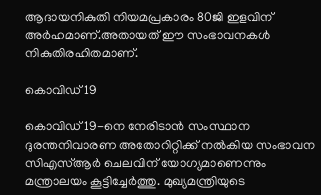ആദായനികുതി നിയമപ്രകാരം 80ജി ഇളവിന് അര്‍ഹമാണ്.അതായത് ഈ സംഭാവനകള്‍ നികുതിരഹിതമാണ്.

കൊവിഡ് 19

കൊവിഡ് 19-നെ നേരിടാന്‍ സംസ്ഥാന ദുരന്തനിവാരണ അതോറിറ്റിക്ക് നല്‍കിയ സംഭാവന സിഎസ്ആര്‍ ചെലവിന് യോഗ്യമാണെന്നും മന്ത്രാലയം കൂട്ടിച്ചേര്‍ത്തു. മുഖ്യമന്ത്രിയുടെ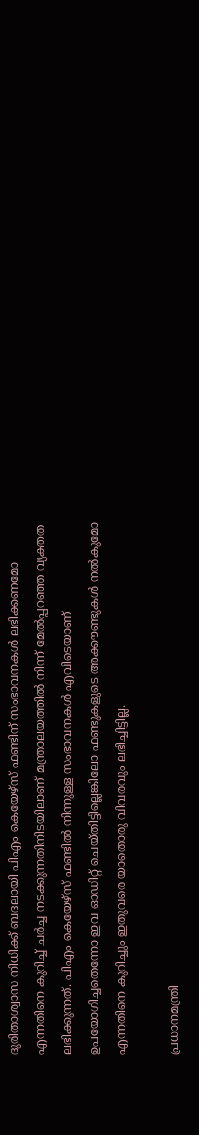ദുരിതാശ്വാസ നിധിക്ക് ബദലായി പിഎം കെയേഴ്‌സ് ഫണ്ടിന് സംഭാവനകള്‍ ലഭിക്കണമോ എന്നതിനെ കുറിച്ച് ചര്‍ച്ച നടക്കുന്നതിനിടയിലാണ് മന്ത്രാലയത്തില്‍ നിന്ന് മേല്‍പ്പറഞ്ഞ വ്യക്തത ലഭിക്കുന്നത്. പിഎം കെയേഴ്‌സ് ഫണ്ടില്‍ നിന്നുള്ള സംഭാവനകള്‍ എവിടെയാണ് ഉപയോഗിച്ചതെന്നോ ഇവ ഓഡിറ്റ് ചെയ്തിട്ടില്ലെങ്കിലോ ഫണ്ടുകളുടെ അക്കൗണ്ടുകള്‍ നല്‍കുമോ എന്നതിനെ കുറിച്ചും ഇതുവരെ യാതൊരു വിവരവും ലഭിച്ചിട്ടില്ല.

പ്രധാനമന്ത്രി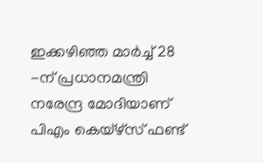ഇക്കഴിഞ്ഞ മാര്‍ച്ച് 28 -ന് പ്രധാനമന്ത്രി നരേന്ദ്ര മോദിയാണ് പിഎം കെയ്‌ഴ്‌സ് ഫണ്ട്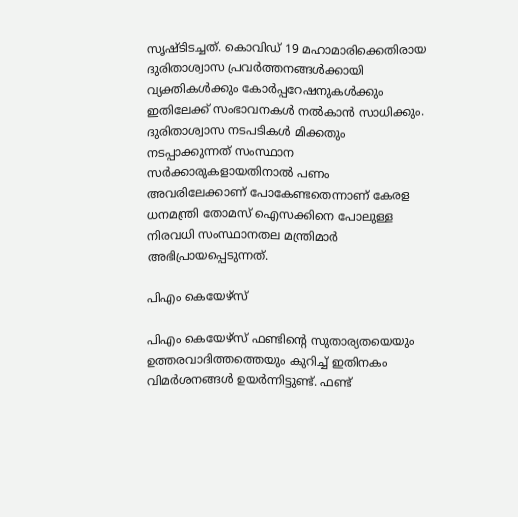സൃഷ്ടിടച്ചത്. കൊവിഡ് 19 മഹാമാരിക്കെതിരായ ദുരിതാശ്വാസ പ്രവര്‍ത്തനങ്ങള്‍ക്കായി വ്യക്തികള്‍ക്കും കോര്‍പ്പറേഷനുകള്‍ക്കും ഇതിലേക്ക് സംഭാവനകള്‍ നല്‍കാന്‍ സാധിക്കും. ദുരിതാശ്വാസ നടപടികള്‍ മിക്കതും നടപ്പാക്കുന്നത് സംസ്ഥാന സര്‍ക്കാരുകളായതിനാല്‍ പണം അവരിലേക്കാണ് പോകേണ്ടതെന്നാണ് കേരള ധനമന്ത്രി തോമസ് ഐസക്കിനെ പോലുള്ള നിരവധി സംസ്ഥാനതല മന്ത്രിമാര്‍ അഭിപ്രായപ്പെടുന്നത്.

പിഎം കെയേഴ്‌സ്

പിഎം കെയേഴ്‌സ് ഫണ്ടിന്റെ സുതാര്യതയെയും ഉത്തരവാദിത്തത്തെയും കുറിച്ച് ഇതിനകം വിമര്‍ശനങ്ങള്‍ ഉയര്‍ന്നിട്ടുണ്ട്. ഫണ്ട്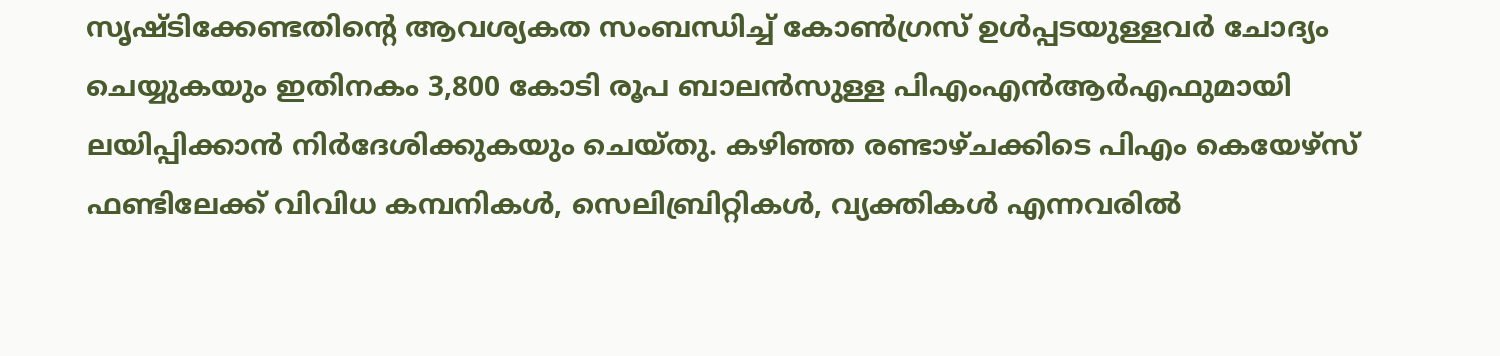സൃഷ്ടിക്കേണ്ടതിന്റെ ആവശ്യകത സംബന്ധിച്ച് കോണ്‍ഗ്രസ് ഉള്‍പ്പടയുള്ളവര്‍ ചോദ്യം ചെയ്യുകയും ഇതിനകം 3,800 കോടി രൂപ ബാലന്‍സുള്ള പിഎംഎന്‍ആര്‍എഫുമായി ലയിപ്പിക്കാന്‍ നിര്‍ദേശിക്കുകയും ചെയ്തു. കഴിഞ്ഞ രണ്ടാഴ്ചക്കിടെ പിഎം കെയേഴ്‌സ് ഫണ്ടിലേക്ക് വിവിധ കമ്പനികള്‍, സെലിബ്രിറ്റികള്‍, വ്യക്തികള്‍ എന്നവരില്‍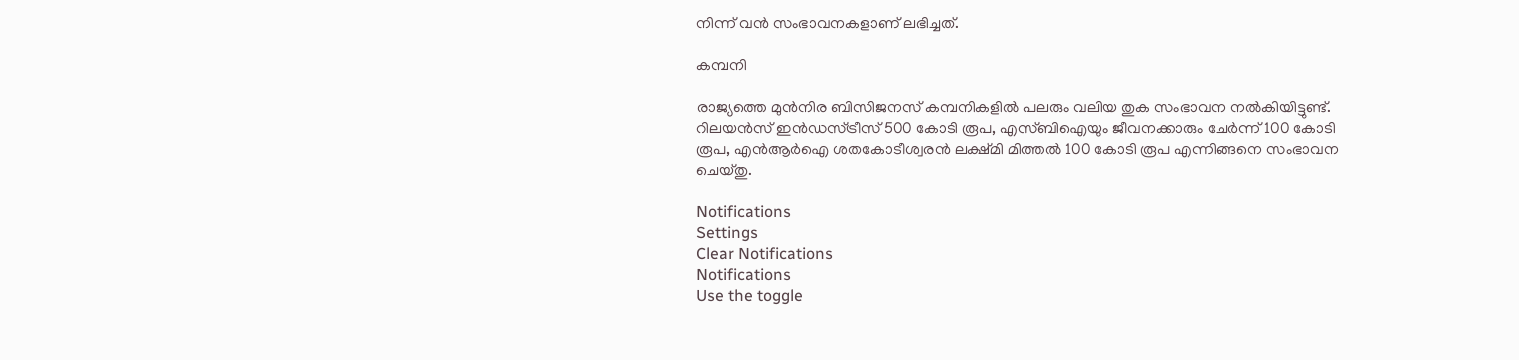നിന്ന് വന്‍ സംഭാവനകളാണ് ലഭിച്ചത്.

കമ്പനി

രാജ്യത്തെ മുന്‍നിര ബിസിജനസ് കമ്പനികളില്‍ പലരും വലിയ തുക സംഭാവന നല്‍കിയിട്ടുണ്ട്. റിലയന്‍സ് ഇന്‍ഡസ്ട്രീസ് 500 കോടി രൂപ, എസ്ബിഐയും ജീവനക്കാരും ചേര്‍ന്ന് 100 കോടി രൂപ, എന്‍ആര്‍ഐ ശതകോടീശ്വരന്‍ ലക്ഷ്മി മിത്തല്‍ 100 കോടി രൂപ എന്നിങ്ങനെ സംഭാവന ചെയ്തു.

Notifications
Settings
Clear Notifications
Notifications
Use the toggle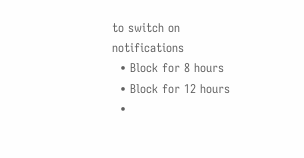to switch on notifications
  • Block for 8 hours
  • Block for 12 hours
  •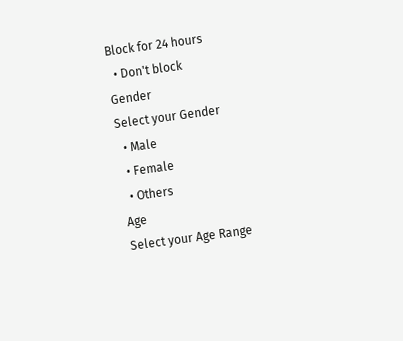Block for 24 hours
  • Don't block
Gender
Select your Gender
  • Male
  • Female
  • Others
Age
Select your Age Range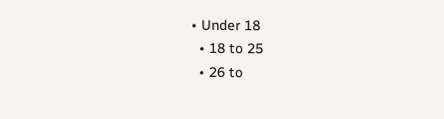• Under 18
  • 18 to 25
  • 26 to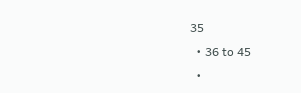35
  • 36 to 45
  •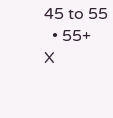45 to 55
  • 55+
X